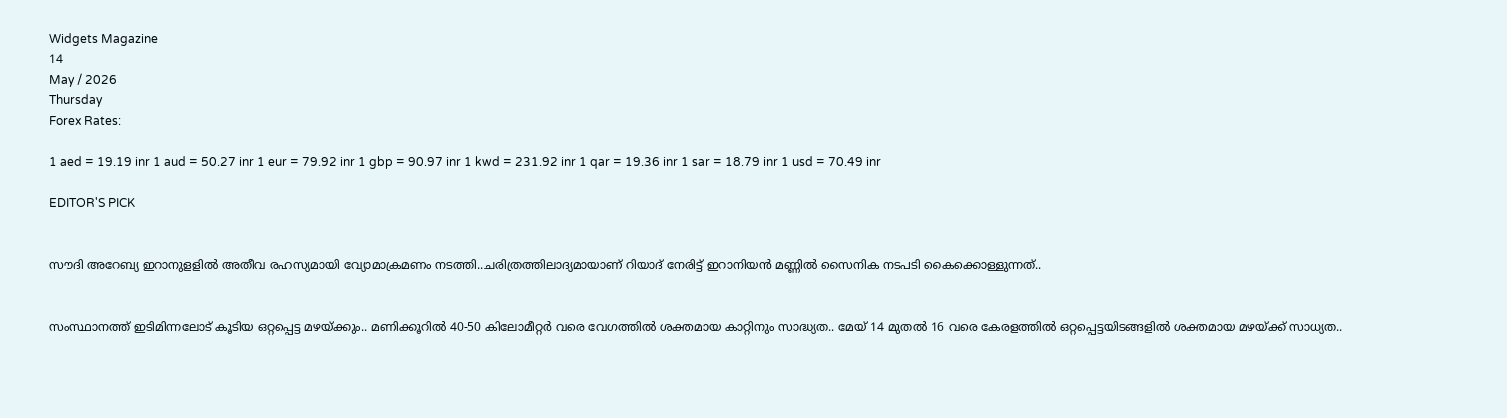Widgets Magazine
14
May / 2026
Thursday
Forex Rates:

1 aed = 19.19 inr 1 aud = 50.27 inr 1 eur = 79.92 inr 1 gbp = 90.97 inr 1 kwd = 231.92 inr 1 qar = 19.36 inr 1 sar = 18.79 inr 1 usd = 70.49 inr

EDITOR'S PICK


സൗദി അറേബ്യ ഇറാനുളളിൽ അതീവ രഹസ്യമായി വ്യോമാക്രമണം നടത്തി..ചരിത്രത്തിലാദ്യമായാണ് റിയാദ് നേരിട്ട് ഇറാനിയൻ മണ്ണിൽ സൈനിക നടപടി കൈക്കൊള്ളുന്നത്..


സംസ്ഥാനത്ത് ഇടിമിന്നലോട് കൂടിയ ഒറ്റപ്പെട്ട മഴയ്ക്കും.. മണിക്കൂറിൽ 40-50 കിലോമീറ്റർ വരെ വേഗത്തിൽ ശക്തമായ കാറ്റിനും സാദ്ധ്യത.. മേയ് 14 മുതൽ 16 വരെ കേരളത്തിൽ ഒറ്റപ്പെട്ടയിടങ്ങളിൽ ശക്തമായ മഴയ്ക്ക് സാധ്യത..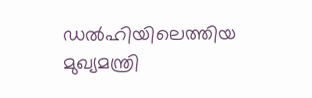ഡൽഹിയിലെത്തിയ മുഖ്യമന്ത്രി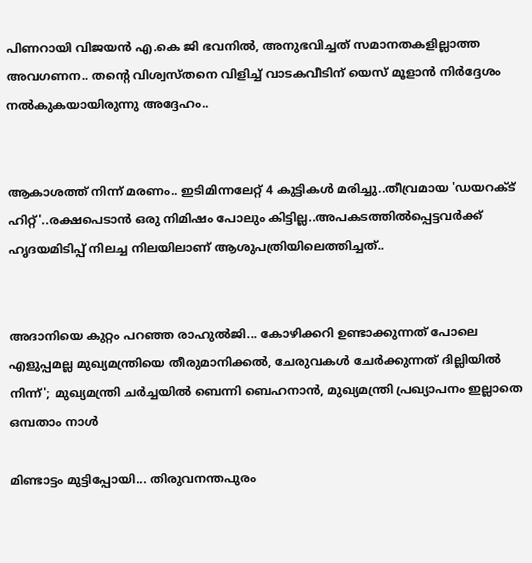പിണറായി വിജയൻ എ.കെ ജി ഭവനിൽ, അനുഭവിച്ചത് സമാനതകളില്ലാത്ത അവഗണന.. തന്റെ വിശ്വസ്തനെ വിളിച്ച് വാടകവീടിന് യെസ് മൂളാൻ നിർദ്ദേശം നൽകുകയായിരുന്നു അദ്ദേഹം..


ആകാശത്ത് നിന്ന് മരണം.. ഇടിമിന്നലേറ്റ് 4 കുട്ടികൾ മരിച്ചു..തീവ്രമായ 'ഡയറക്ട് ഹിറ്റ്'..രക്ഷപെടാൻ ഒരു നിമിഷം പോലും കിട്ടില്ല..അപകടത്തില്‍പ്പെട്ടവര്‍ക്ക് ഹൃദയമിടിപ്പ് നിലച്ച നിലയിലാണ് ആശുപത്രിയിലെത്തിച്ചത്..


അദാനിയെ കുറ്റം പറഞ്ഞ രാഹുൽജി... കോഴിക്കറി ഉണ്ടാക്കുന്നത് പോലെ എളുപ്പമല്ല മുഖ്യമന്ത്രിയെ തീരുമാനിക്കൽ, ചേരുവകൾ ചേർക്കുന്നത് ദില്ലിയിൽ നിന്ന്'; മുഖ്യമന്ത്രി ചർച്ചയിൽ ബെന്നി ബെഹനാൻ, മുഖ്യമന്ത്രി പ്രഖ്യാപനം ഇല്ലാതെ ഒമ്പതാം നാൾ

മിണ്ടാട്ടം മുട്ടിപ്പോയി... തിരുവനന്തപുരം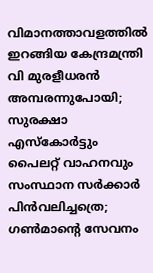വിമാനത്താവളത്തില്‍ ഇറങ്ങിയ കേന്ദ്രമന്ത്രി വി മുരളീധരന്‍ അമ്പരന്നുപോയി; സുരക്ഷാ എസ്‌കോര്‍ട്ടും പൈലറ്റ് വാഹനവും സംസ്ഥാന സര്‍ക്കാര്‍ പിന്‍വലിച്ചത്രെ; ഗണ്‍മാന്റെ സേവനം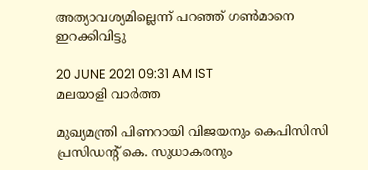അത്യാവശ്യമില്ലെന്ന് പറഞ്ഞ് ഗണ്‍മാനെ ഇറക്കിവിട്ടു

20 JUNE 2021 09:31 AM IST
മലയാളി വാര്‍ത്ത

മുഖ്യമന്ത്രി പിണറായി വിജയനും കെപിസിസി പ്രസിഡന്റ് കെ. സുധാകരനും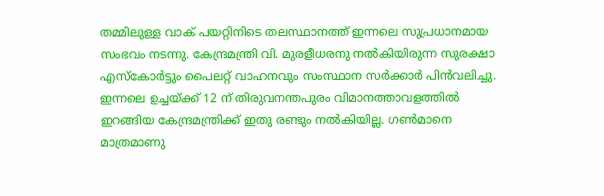തമ്മിലുള്ള വാക് പയറ്റിനിടെ തലസ്ഥാനത്ത് ഇന്നലെ സുപ്രധാനമായ സംഭവം നടന്നു. കേന്ദ്രമന്ത്രി വി. മുരളീധരനു നല്‍കിയിരുന്ന സുരക്ഷാ എസ്‌കോര്‍ട്ടും പൈലറ്റ് വാഹനവും സംസ്ഥാന സര്‍ക്കാര്‍ പിന്‍വലിച്ചു. ഇന്നലെ ഉച്ചയ്ക്ക് 12 ന് തിരുവനന്തപുരം വിമാനത്താവളത്തില്‍ ഇറങ്ങിയ കേന്ദ്രമന്ത്രിക്ക് ഇതു രണ്ടും നല്‍കിയില്ല. ഗണ്‍മാനെ മാത്രമാണു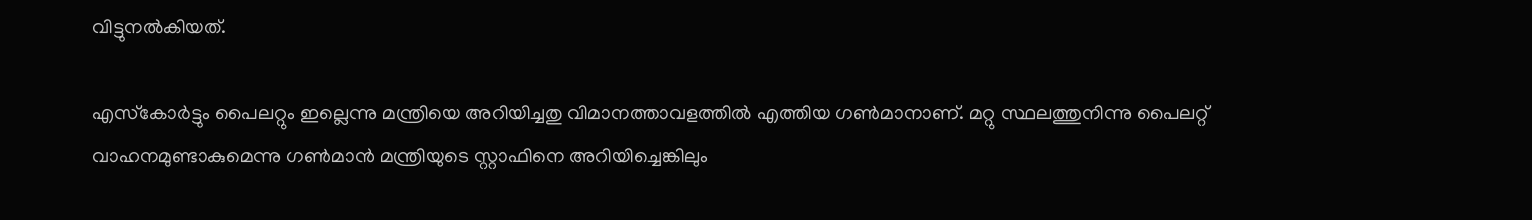വിട്ടുനല്‍കിയത്.

എസ്‌കോര്‍ട്ടും പൈലറ്റും ഇല്ലെന്നു മന്ത്രിയെ അറിയിച്ചതു വിമാനത്താവളത്തില്‍ എത്തിയ ഗണ്‍മാനാണ്. മറ്റു സ്ഥലത്തുനിന്നു പൈലറ്റ് വാഹനമുണ്ടാകുമെന്നു ഗണ്‍മാന്‍ മന്ത്രിയുടെ സ്റ്റാഫിനെ അറിയിച്ചെങ്കിലും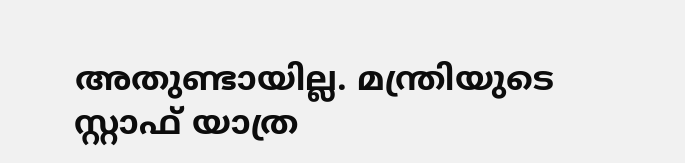അതുണ്ടായില്ല. മന്ത്രിയുടെ സ്റ്റാഫ് യാത്ര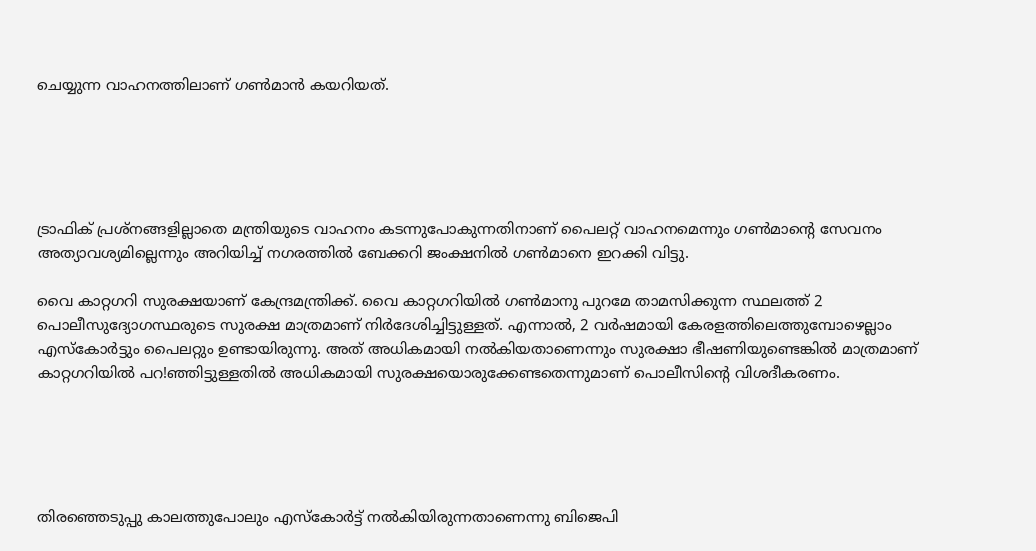ചെയ്യുന്ന വാഹനത്തിലാണ് ഗണ്‍മാന്‍ കയറിയത്.





ട്രാഫിക് പ്രശ്‌നങ്ങളില്ലാതെ മന്ത്രിയുടെ വാഹനം കടന്നുപോകുന്നതിനാണ് പൈലറ്റ് വാഹനമെന്നും ഗണ്‍മാന്റെ സേവനം അത്യാവശ്യമില്ലെന്നും അറിയിച്ച് നഗരത്തില്‍ ബേക്കറി ജംക്ഷനില്‍ ഗണ്‍മാനെ ഇറക്കി വിട്ടു.

വൈ കാറ്റഗറി സുരക്ഷയാണ് കേന്ദ്രമന്ത്രിക്ക്. വൈ കാറ്റഗറിയില്‍ ഗണ്‍മാനു പുറമേ താമസിക്കുന്ന സ്ഥലത്ത് 2 പൊലീസുദ്യോഗസ്ഥരുടെ സുരക്ഷ മാത്രമാണ് നിര്‍ദേശിച്ചിട്ടുള്ളത്. എന്നാല്‍, 2 വര്‍ഷമായി കേരളത്തിലെത്തുമ്പോഴെല്ലാം എസ്‌കോര്‍ട്ടും പൈലറ്റും ഉണ്ടായിരുന്നു. അത് അധികമായി നല്‍കിയതാണെന്നും സുരക്ഷാ ഭീഷണിയുണ്ടെങ്കില്‍ മാത്രമാണ് കാറ്റഗറിയില്‍ പറ!ഞ്ഞിട്ടുള്ളതില്‍ അധികമായി സുരക്ഷയൊരുക്കേണ്ടതെന്നുമാണ് പൊലീസിന്റെ വിശദീകരണം.





തിരഞ്ഞെടുപ്പു കാലത്തുപോലും എസ്‌കോര്‍ട്ട് നല്‍കിയിരുന്നതാണെന്നു ബിജെപി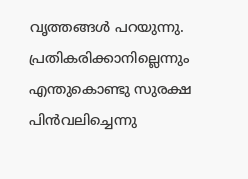വൃത്തങ്ങള്‍ പറയുന്നു. പ്രതികരിക്കാനില്ലെന്നും എന്തുകൊണ്ടു സുരക്ഷ പിന്‍വലിച്ചെന്നു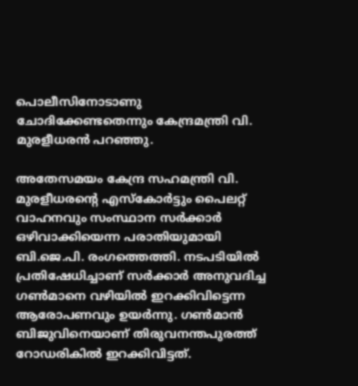പൊലീസിനോടാണു ചോദിക്കേണ്ടതെന്നും കേന്ദ്രമന്ത്രി വി. മുരളീധരന്‍ പറഞ്ഞു.

അതേസമയം കേന്ദ്ര സഹമന്ത്രി വി. മുരളീധരന്റെ എസ്‌കോര്‍ട്ടും പൈലറ്റ് വാഹനവും സംസ്ഥാന സര്‍ക്കാര്‍ ഒഴിവാക്കിയെന്ന പരാതിയുമായി ബി.ജെ.പി. രംഗത്തെത്തി. നടപടിയില്‍ പ്രതിഷേധിച്ചാണ് സര്‍ക്കാര്‍ അനുവദിച്ച ഗണ്‍മാനെ വഴിയില്‍ ഇറക്കിവിട്ടെന്ന ആരോപണവും ഉയര്‍ന്നു. ഗണ്‍മാന്‍ ബിജുവിനെയാണ് തിരുവനന്തപുരത്ത് റോഡരികില്‍ ഇറക്കിവിട്ടത്.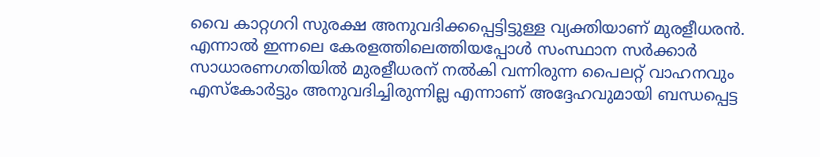വൈ കാറ്റഗറി സുരക്ഷ അനുവദിക്കപ്പെട്ടിട്ടുള്ള വ്യക്തിയാണ് മുരളീധരന്‍. എന്നാല്‍ ഇന്നലെ കേരളത്തിലെത്തിയപ്പോള്‍ സംസ്ഥാന സര്‍ക്കാര്‍ സാധാരണഗതിയില്‍ മുരളീധരന് നല്‍കി വന്നിരുന്ന പൈലറ്റ് വാഹനവും എസ്‌കോര്‍ട്ടും അനുവദിച്ചിരുന്നില്ല എന്നാണ് അദ്ദേഹവുമായി ബന്ധപ്പെട്ട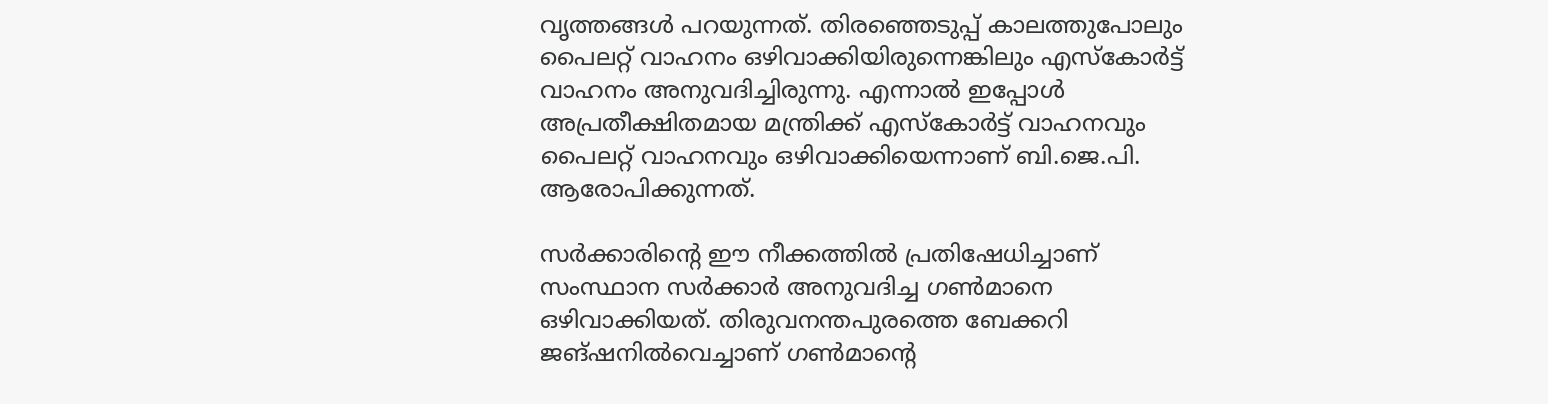വൃത്തങ്ങള്‍ പറയുന്നത്. തിരഞ്ഞെടുപ്പ് കാലത്തുപോലും പൈലറ്റ് വാഹനം ഒഴിവാക്കിയിരുന്നെങ്കിലും എസ്‌കോര്‍ട്ട് വാഹനം അനുവദിച്ചിരുന്നു. എന്നാല്‍ ഇപ്പോള്‍ അപ്രതീക്ഷിതമായ മന്ത്രിക്ക് എസ്‌കോര്‍ട്ട് വാഹനവും പൈലറ്റ് വാഹനവും ഒഴിവാക്കിയെന്നാണ് ബി.ജെ.പി. ആരോപിക്കുന്നത്.

സര്‍ക്കാരിന്റെ ഈ നീക്കത്തില്‍ പ്രതിഷേധിച്ചാണ് സംസ്ഥാന സര്‍ക്കാര്‍ അനുവദിച്ച ഗണ്‍മാനെ ഒഴിവാക്കിയത്. തിരുവനന്തപുരത്തെ ബേക്കറി ജങ്ഷനില്‍വെച്ചാണ് ഗണ്‍മാന്റെ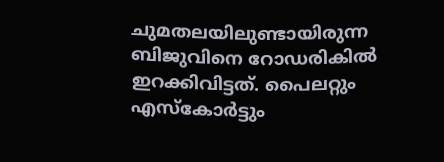ചുമതലയിലുണ്ടായിരുന്ന ബിജുവിനെ റോഡരികില്‍ ഇറക്കിവിട്ടത്. പൈലറ്റും എസ്‌കോര്‍ട്ടും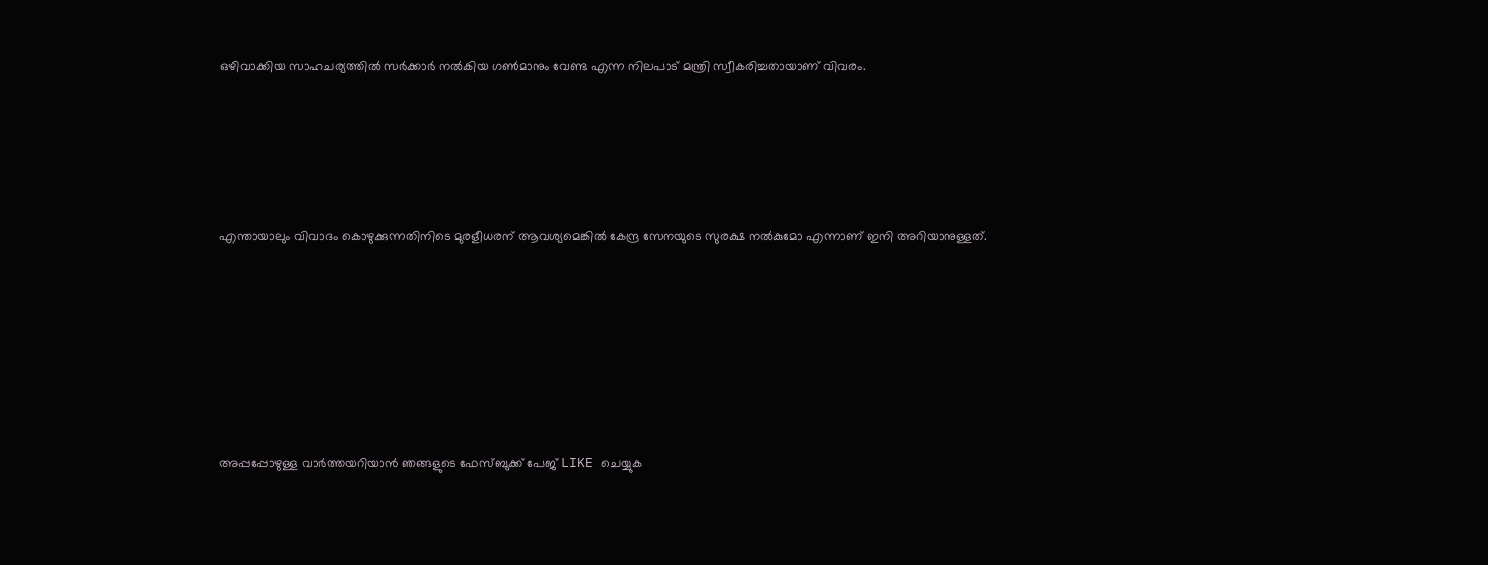ഒഴിവാക്കിയ സാഹചര്യത്തില്‍ സര്‍ക്കാര്‍ നല്‍കിയ ഗണ്‍മാനും വേണ്ട എന്ന നിലപാട് മന്ത്രി സ്വീകരിച്ചതായാണ് വിവരം.





എന്തായാലും വിവാദം കൊഴുക്കുന്നതിനിടെ മുരളീധരന് ആവശ്യമെങ്കില്‍ കേന്ദ്ര സേനയുടെ സുരക്ഷ നല്‍കുമോ എന്നാണ് ഇനി അറിയാനുള്ളത്.







അപ്പപ്പോഴുള്ള വാര്‍ത്തയറിയാന്‍ ഞങ്ങളുടെ ഫേസ്‌ബുക്ക്‌ പേജ് LIKE ചെയ്യുക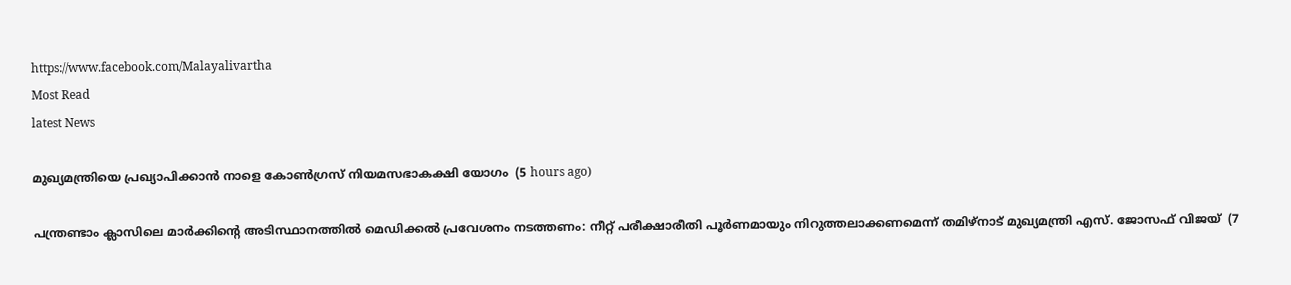https://www.facebook.com/Malayalivartha
Most Read
latest News

മുഖ്യമന്ത്രിയെ പ്രഖ്യാപിക്കാന്‍ നാളെ കോണ്‍ഗ്രസ് നിയമസഭാകക്ഷി യോഗം  (5 hours ago)

പന്ത്രണ്ടാം ക്ലാസിലെ മാര്‍ക്കിന്റെ അടിസ്ഥാനത്തില്‍ മെഡിക്കല്‍ പ്രവേശനം നടത്തണം: നീറ്റ് പരീക്ഷാരീതി പൂര്‍ണമായും നിറുത്തലാക്കണമെന്ന് തമിഴ്‌നാട് മുഖ്യമന്ത്രി എസ്. ജോസഫ് വിജയ്  (7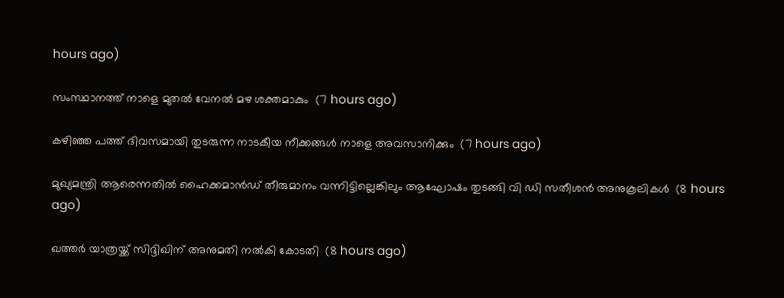hours ago)

സംസ്ഥാനത്ത് നാളെ മുതൽ വേനൽ മഴ ശക്തമാകും  (7 hours ago)

കഴിഞ്ഞ പത്ത് ദിവസമായി തുടരുന്ന നാടകീയ നീക്കങ്ങള്‍ നാളെ അവസാനിക്കും  (7 hours ago)

മുഖ്യമന്ത്രി ആരെന്നതിൽ ഹൈക്കമാൻഡ് തീരുമാനം വന്നിട്ടില്ലെങ്കിലും ആഘോഷം തുടങ്ങി വി ഡി സതീശൻ അനുകൂലികൾ  (8 hours ago)

ഖത്തര്‍ യാത്രയ്ക്ക് സിദ്ദിഖിന് അനുമതി നല്‍കി കോടതി  (8 hours ago)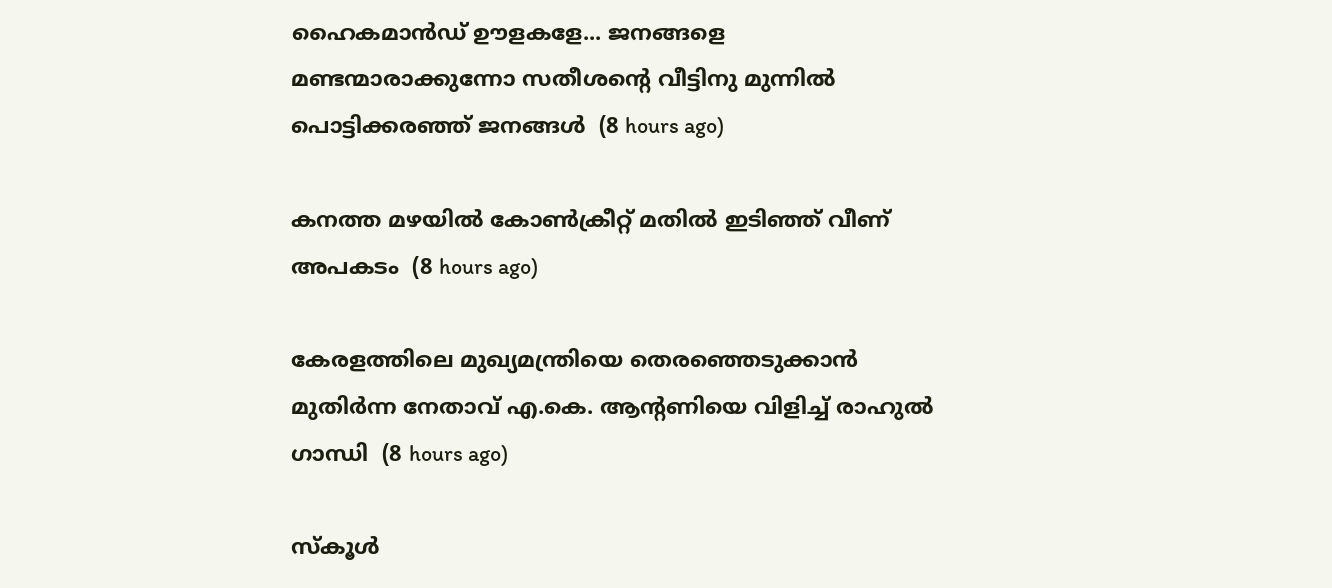ഹൈകമാൻഡ്‌ ഊളകളേ... ജനങ്ങളെ മണ്ടന്മാരാക്കുന്നോ സതീശന്റെ വീട്ടിനു മുന്നിൽ പൊട്ടിക്കരഞ്ഞ് ജനങ്ങൾ  (8 hours ago)

കനത്ത മഴയില്‍ കോണ്‍ക്രീറ്റ് മതില്‍ ഇടിഞ്ഞ് വീണ് അപകടം  (8 hours ago)

കേരളത്തിലെ മുഖ്യമന്ത്രിയെ തെരഞ്ഞെടുക്കാൻ മുതിർന്ന നേതാവ് എ.കെ. ആന്റണിയെ വിളിച്ച് രാഹുൽ ഗാന്ധി  (8 hours ago)

സ്‌കൂള്‍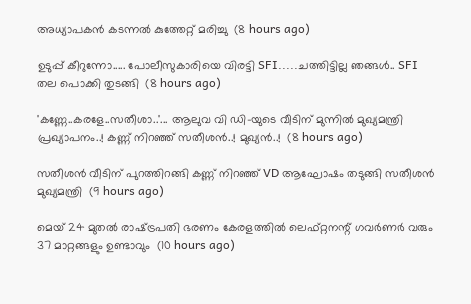അധ്യാപകന്‍ കടന്നല്‍ കുത്തേറ്റ് മരിച്ചു  (8 hours ago)

ഉടുപ്പ് കീറുന്നോ..... പോലീസുകാരിയെ വിരട്ടി SFI.....ചത്തിട്ടില്ല ഞങ്ങൾ.. SFI തല പൊക്കി തുടങ്ങി  (8 hours ago)

'കണ്ണേ..കരളേ..സതീശാ..'... ആലുവ വി ഡി-യുടെ വീടിന് മുന്നിൽ മുഖ്യമന്ത്രി പ്രഖ്യാപനം..! കണ്ണ് നിറഞ്ഞ് സതീശൻ..! മുഖ്യൻ..!  (8 hours ago)

സതീശൻ വീടിന് പുറത്തിറങ്ങി കണ്ണ് നിറഞ്ഞ് VD ആഘോഷം തടുങ്ങി സതീശൻ മുഖ്യമന്ത്രി  (9 hours ago)

മെയ് 24 മുതൽ രാഷ്‌ട്രപതി ഭരണം കേരളത്തിൽ ലെഫ്റ്റനന്റ് ഗവർണർ വരും 37 മാറ്റങ്ങളും ഉണ്ടാവും  (10 hours ago)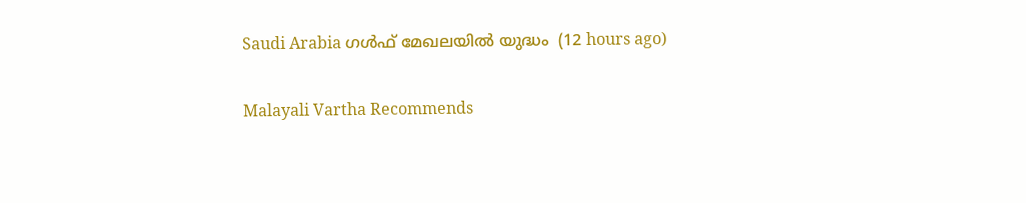Saudi Arabia ഗൾഫ് മേഖലയിൽ യുദ്ധം  (12 hours ago)

Malayali Vartha Recommends